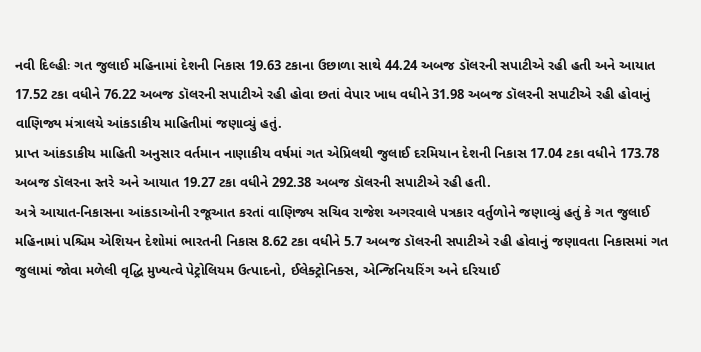નવી દિલ્હીઃ ગત જુલાઈ મહિનામાં દેશની નિકાસ 19.63 ટકાના ઉછાળા સાથે 44.24 અબજ ડૉલરની સપાટીએ રહી હતી અને આયાત 17.52 ટકા વધીને 76.22 અબજ ડૉલરની સપાટીએ રહી હોવા છતાં વેપાર ખાધ વધીને 31.98 અબજ ડૉલરની સપાટીએ રહી હોવાનું વાણિજ્ય મંત્રાલયે આંકડાકીય માહિતીમાં જણાવ્યું હતું.
પ્રાપ્ત આંકડાકીય માહિતી અનુસાર વર્તમાન નાણાકીય વર્ષમાં ગત એપ્રિલથી જુલાઈ દરમિયાન દેશની નિકાસ 17.04 ટકા વધીને 173.78 અબજ ડૉલરના સ્તરે અને આયાત 19.27 ટકા વધીને 292.38 અબજ ડૉલરની સપાટીએ રહી હતી.
અત્રે આયાત-નિકાસના આંકડાઓની રજૂઆત કરતાં વાણિજ્ય સચિવ રાજેશ અગરવાલે પત્રકાર વર્તુળોને જણાવ્યું હતું કે ગત જુલાઈ મહિનામાં પશ્ચિમ એશિયન દેશોમાં ભારતની નિકાસ 8.62 ટકા વધીને 5.7 અબજ ડૉલરની સપાટીએ રહી હોવાનું જણાવતા નિકાસમાં ગત જુલામાં જોવા મળેલી વૃદ્ધિ મુખ્યત્વે પેટ્રોલિયમ ઉત્પાદનો, ઈલેક્ટ્રોનિક્સ, એન્જિનિયરિંગ અને દરિયાઈ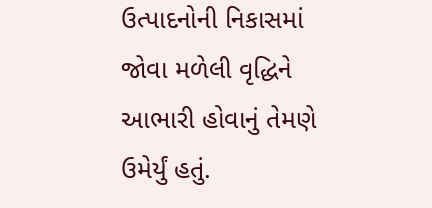ઉત્પાદનોની નિકાસમાં જોવા મળેલી વૃદ્ધિને આભારી હોવાનું તેમણે ઉમેર્યું હતું.